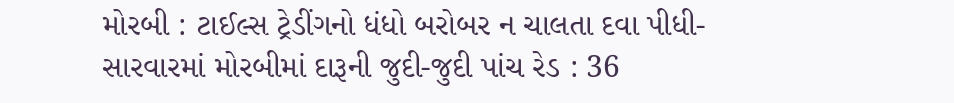મોરબી : ટાઈલ્સ ટ્રેડીંગનો ધંધો બરોબર ન ચાલતા દવા પીધી-સારવારમાં મોરબીમાં દારૂની જુદી-જુદી પાંચ રેડ : 36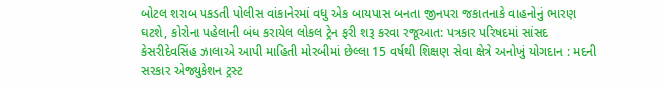બોટલ શરાબ પકડતી પોલીસ વાંકાનેરમાં વધુ એક બાયપાસ બનતા જીનપરા જકાતનાકે વાહનોનું ભારણ ઘટશે, કોરોના પહેલાની બંધ કરાયેલ લોકલ ટ્રેન ફરી શરૂ કરવા રજૂઆત: પત્રકાર પરિષદમાં સાંસદ કેસરીદેવસિંહ ઝાલાએ આપી માહિતી મોરબીમાં છેલ્લા 15 વર્ષથી શિક્ષણ સેવા ક્ષેત્રે અનોખું યોગદાન : મદની સરકાર એજ્યુકેશન ટ્રસ્ટ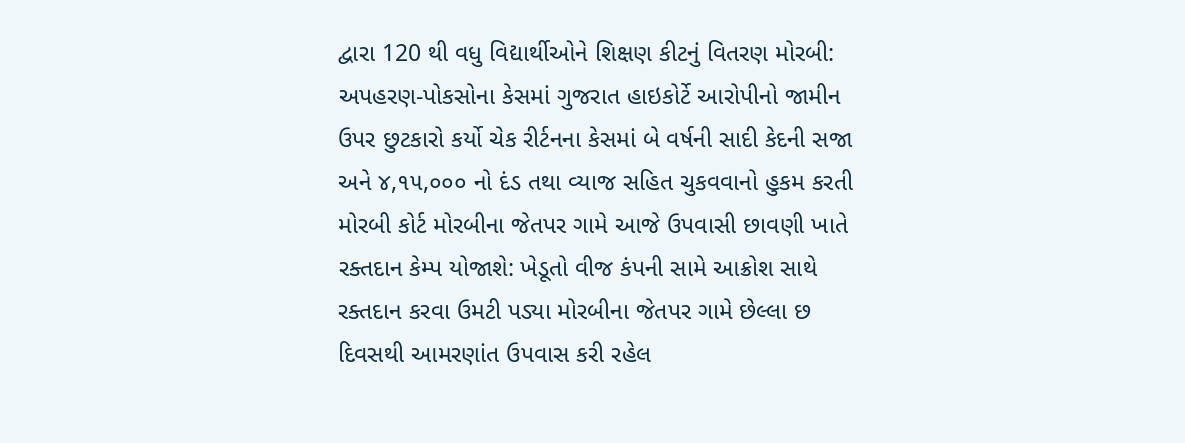દ્વારા 120 થી વધુ વિદ્યાર્થીઓને શિક્ષણ કીટનું વિતરણ મોરબી: અપહરણ-પોકસોના કેસમાં ગુજરાત હાઇકોર્ટે આરોપીનો જામીન ઉપર છુટકારો કર્યો ચેક રીર્ટનના કેસમાં બે વર્ષની સાદી કેદની સજા અને ૪,૧૫,૦૦૦ નો દંડ તથા વ્યાજ સહિત ચુકવવાનો હુકમ કરતી મોરબી કોર્ટ મોરબીના જેતપર ગામે આજે ઉપવાસી છાવણી ખાતે રક્તદાન કેમ્પ યોજાશે: ખેડૂતો વીજ કંપની સામે આક્રોશ સાથે રક્તદાન કરવા ઉમટી પડ્યા મોરબીના જેતપર ગામે છેલ્લા છ દિવસથી આમરણાંત ઉપવાસ કરી રહેલ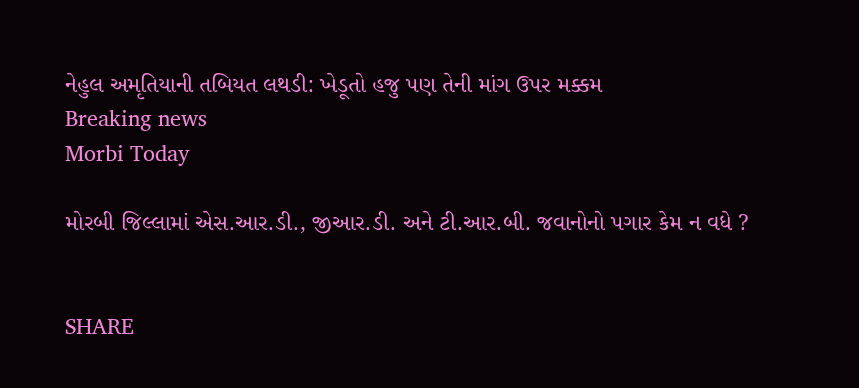નેહુલ અમૃતિયાની તબિયત લથડી: ખેડૂતો હજુ પણ તેની માંગ ઉપર મક્કમ
Breaking news
Morbi Today

મોરબી જિલ્લામાં એસ.આર.ડી., જીઆર.ડી. અને ટી.આર.બી. જવાનોનો પગાર કેમ ન વધે ?


SHARE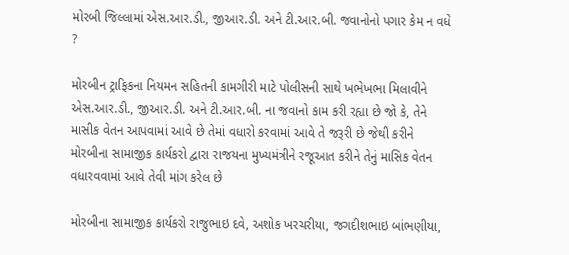મોરબી જિલ્લામાં એસ.આર.ડી., જીઆર.ડી. અને ટી.આર.બી. જવાનોનો પગાર કેમ ન વધે ?

મોરબીન ટ્રાફિકના નિયમન સહિતની કામગીરી માટે પોલીસની સાથે ખભેખભા મિલાવીને એસ.આર.ડી., જીઆર.ડી. અને ટી.આર.બી. ના જવાનો કામ કરી રહ્યા છે જો કે, તેને માસીક વેતન આપવામાં આવે છે તેમાં વધારો કરવામાં આવે તે જરૂરી છે જેથી કરીને મોરબીના સામાજીક કાર્યકરો દ્વારા રાજયના મુખ્યમંત્રીને રજૂઆત કરીને તેનું માસિક વેતન વધારવવામાં આવે તેવી માંગ કરેલ છે

મોરબીના સામાજીક કાર્યકરો રાજુભાઇ દવે, અશોક ખરચરીયા, જગદીશભાઇ બાંભણીયા,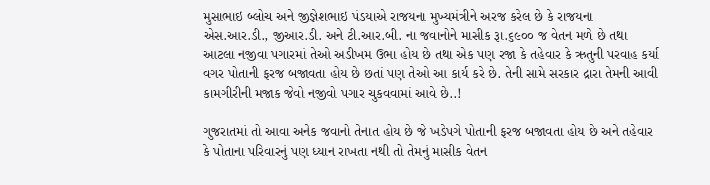મુસાભાઇ બ્લોચ અને જીજ્ઞેશભાઇ પંડયાએ રાજયના મુખ્યમંત્રીને અરજ કરેલ છે કે રાજયના  એસ.આર.ડી., જીઆર.ડી. અને ટી.આર.બી. ના જવાનોને માસીક રૂા.૬૯૦૦ જ વેતન મળે છે તથા આટલા નજીવા પગારમાં તેઓ અડીખમ ઉભા હોય છે તથા એક પણ રજા કે તહેવાર કે ઋતુની પરવાહ કર્યા વગર પોતાની ફરજ બજાવતા હોય છે છતાં પણ તેઓ આ કાર્ય કરે છે. તેની સામે સરકાર દ્રારા તેમની આવી કામગીરીની મજાક જેવો નજીવો પગાર ચુકવવામાં આવે છે..!

ગુજરાતમાં તો આવા અનેક જવાનો તેનાત હોય છે જે ખડેપગે પોતાની ફરજ બજાવતા હોય છે અને તહેવાર કે પોતાના પરિવારનું પણ ધ્યાન રાખતા નથી તો તેમનું માસીક વેતન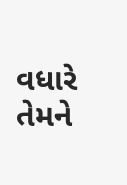વધારે તેમને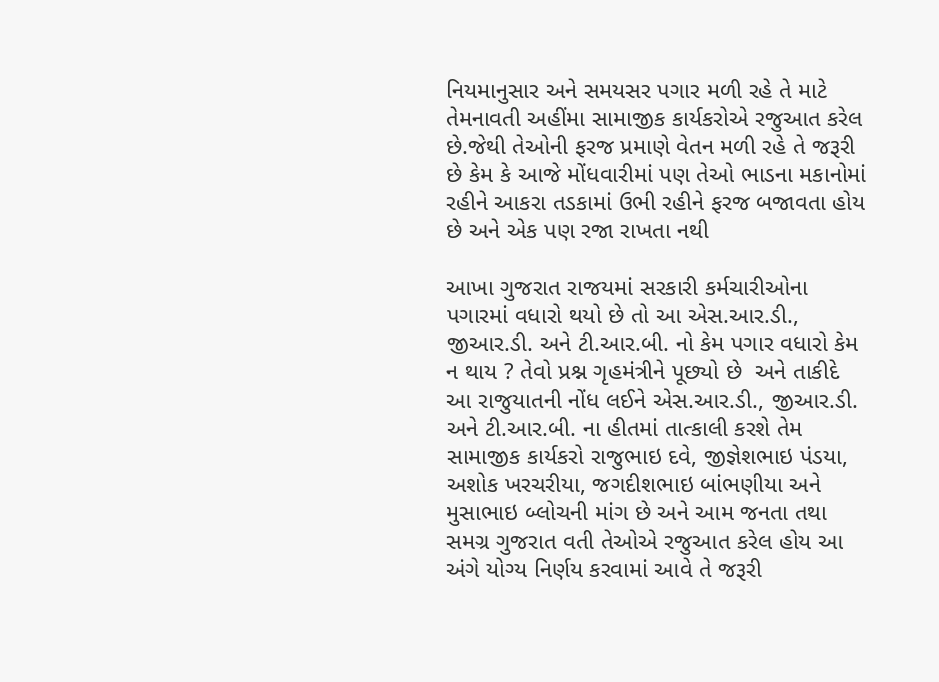નિયમાનુસાર અને સમયસર પગાર મળી રહે તે માટે તેમનાવતી અહીંમા સામાજીક કાર્યકરોએ રજુઆત કરેલ છે.જેથી તેઓની ફરજ પ્રમાણે વેતન મળી રહે તે જરૂરી છે કેમ કે આજે મોંધવારીમાં પણ તેઓ ભાડના મકાનોમાં રહીને આકરા તડકામાં ઉભી રહીને ફરજ બજાવતા હોય છે અને એક પણ રજા રાખતા નથી

આખા ગુજરાત રાજયમાં સરકારી કર્મચારીઓના પગારમાં વધારો થયો છે તો આ એસ.આર.ડી., જીઆર.ડી. અને ટી.આર.બી. નો કેમ પગાર વધારો કેમ ન થાય ? તેવો પ્રશ્ન ગૃહમંત્રીને પૂછ્યો છે  અને તાકીદે આ રાજુયાતની નોંધ લઈને એસ.આર.ડી., જીઆર.ડી. અને ટી.આર.બી. ના હીતમાં તાત્કાલી કરશે તેમ સામાજીક કાર્યકરો રાજુભાઇ દવે, જીજ્ઞેશભાઇ પંડયા, અશોક ખરચરીયા, જગદીશભાઇ બાંભણીયા અને મુસાભાઇ બ્લોચની માંગ છે અને આમ જનતા તથા સમગ્ર ગુજરાત વતી તેઓએ રજુઆત કરેલ હોય આ અંગે યોગ્ય નિર્ણય કરવામાં આવે તે જરૂરી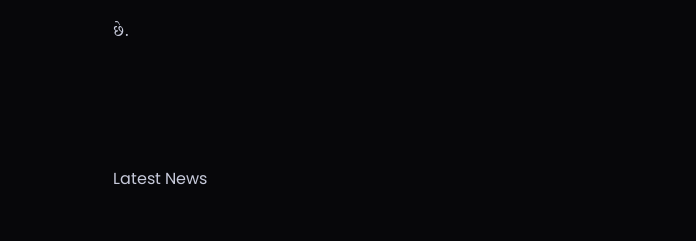છે.






Latest News